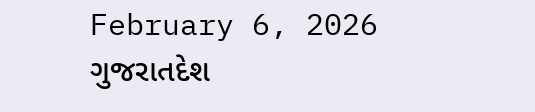February 6, 2026
ગુજરાતદેશ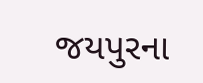જયપુરના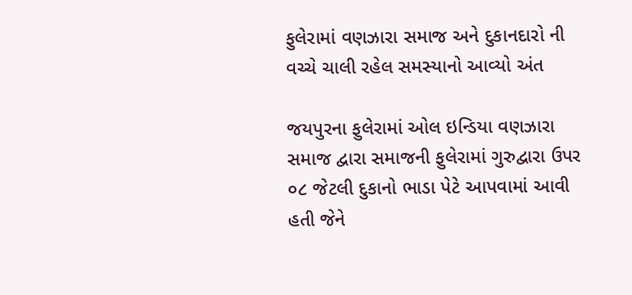ફુલેરામાં વણઝારા સમાજ અને દુકાનદારો ની વચ્ચે ચાલી રહેલ સમસ્યાનો આવ્યો અંત

જયપુરના ફુલેરામાં ઓલ ઇન્ડિયા વણઝારા સમાજ દ્વારા સમાજની ફુલેરામાં ગુરુદ્વારા ઉપર ૦૮ જેટલી દુકાનો ભાડા પેટે આપવામાં આવી હતી જેને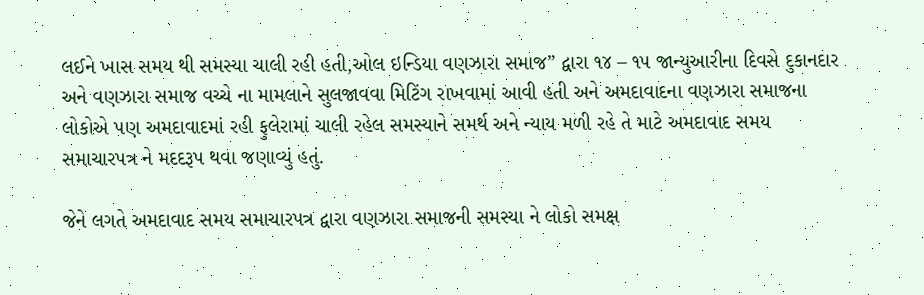લઈને ખાસ સમય થી સમસ્યા ચાલી રહી હતી,ઓલ ઇન્ડિયા વણઝારા સમાજ” દ્વારા ૧૪ – ૧૫ જાન્યુઆરીના દિવસે દુકાનદાર અને વણઝારા સમાજ વચ્ચે ના મામલાને સુલજાવવા મિટિંગ રાખવામાં આવી હતી અને અમદાવાદના વણઝારા સમાજના લોકોએ પણ અમદાવાદમાં રહી ફુલેરામાં ચાલી રહેલ સમસ્યાને સમર્થ અને ન્યાય મળી રહે તે માટે અમદાવાદ સમય સમાચારપત્ર ને મદદરૂપ થવા જણાવ્યું હતું.

જેને લગતે અમદાવાદ સમય સમાચારપત્ર દ્વારા વણઝારા સમાજની સમસ્યા ને લોકો સમક્ષ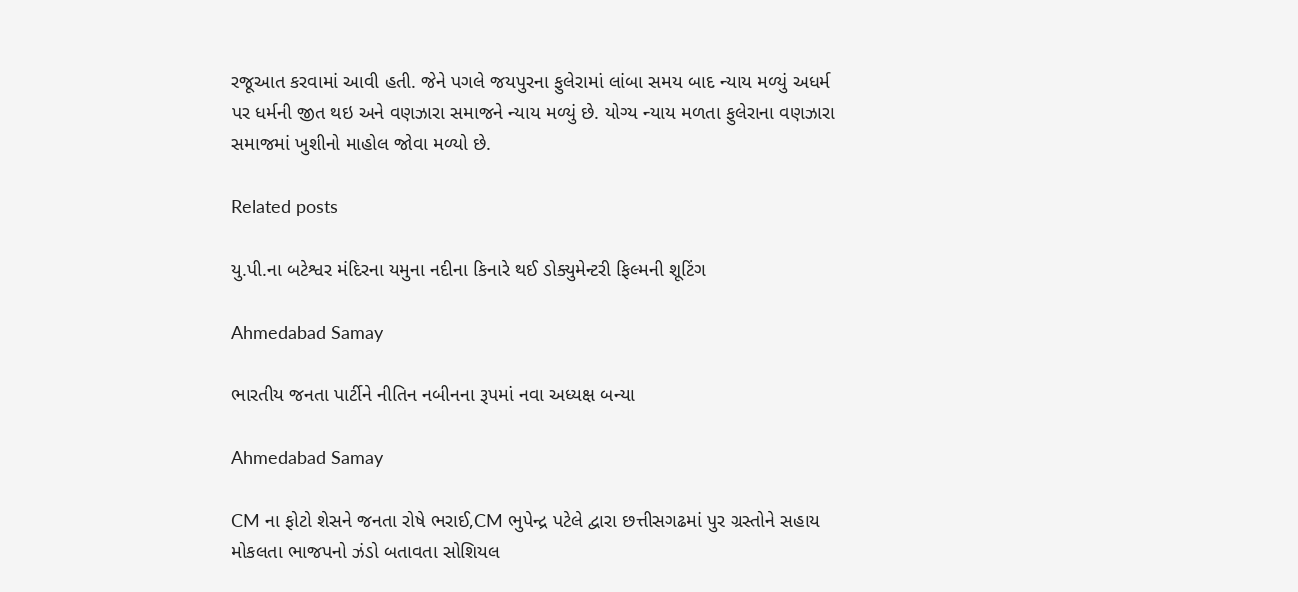રજૂઆત કરવામાં આવી હતી. જેને પગલે જયપુરના ફુલેરામાં લાંબા સમય બાદ ન્યાય મળ્યું અધર્મ પર ધર્મની જીત થઇ અને વણઝારા સમાજને ન્યાય મળ્યું છે. યોગ્ય ન્યાય મળતા ફુલેરાના વણઝારા સમાજમાં ખુશીનો માહોલ જોવા મળ્યો છે.

Related posts

યુ.પી.ના બટેશ્વર મંદિરના યમુના નદીના કિનારે થઈ ડોક્યુમેન્ટરી ફિલ્મની શૂટિંગ

Ahmedabad Samay

ભારતીય જનતા પાર્ટીને નીતિન નબીનના રૂપમાં નવા અધ્‍યક્ષ બન્યા

Ahmedabad Samay

CM ના ફોટો શેસને જનતા રોષે ભરાઈ,CM ભુપેન્દ્ર પટેલે દ્વારા છત્તીસગઢમાં પુર ગ્રસ્તોને સહાય મોકલતા ભાજપનો ઝંડો બતાવતા સોશિયલ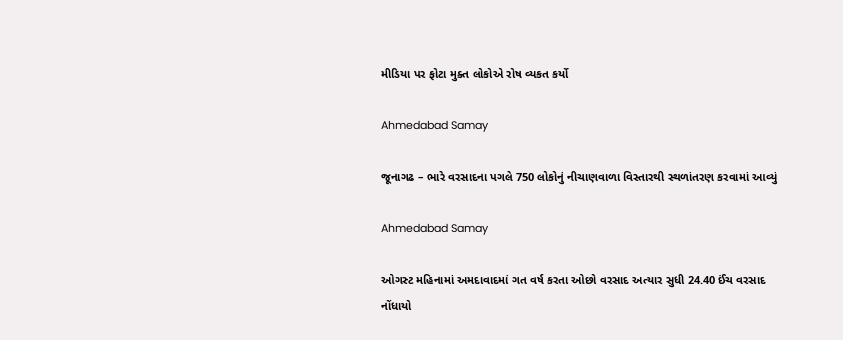મીડિયા પર ફોટા મુક્ત લોકોએ રોષ વ્યકત કર્યો

Ahmedabad Samay

જૂનાગઢ – ભારે વરસાદના પગલે 750 લોકોનું નીચાણવાળા વિસ્તારથી સ્થળાંતરણ કરવામાં આવ્યું

Ahmedabad Samay

ઓગસ્ટ મહિનામાં અમદાવાદમાં ગત વર્ષ કરતા ઓછો વરસાદ અત્યાર સુધી 24.40 ઈંચ વરસાદ નોંધાયો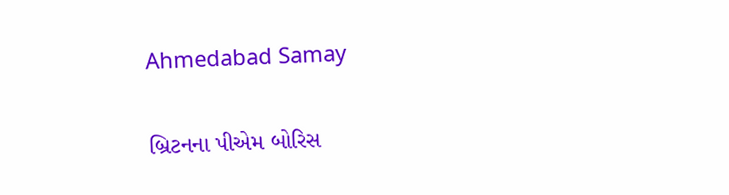Ahmedabad Samay

બ્રિટનના પીએમ બોરિસ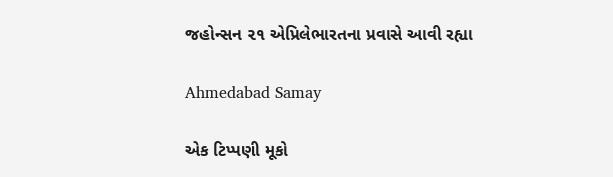જહોન્‍સન ૨૧ એપ્રિલેભારતના પ્રવાસે આવી રહ્યા

Ahmedabad Samay

એક ટિપ્પણી મૂકો